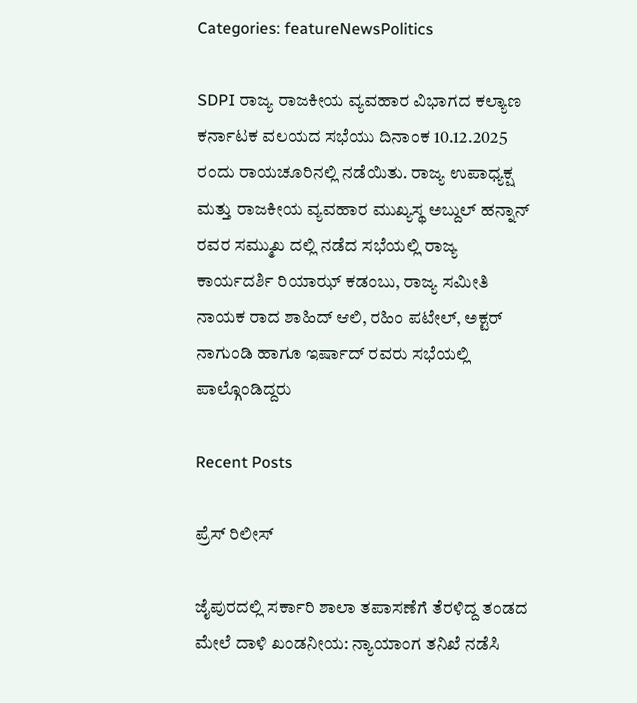Categories: featureNewsPolitics

SDPI ರಾಜ್ಯ ರಾಜಕೀಯ ವ್ಯವಹಾರ ವಿಭಾಗದ ಕಲ್ಯಾಣ ಕರ್ನಾಟಕ ವಲಯದ ಸಭೆಯು ದಿನಾಂಕ 10.12.2025 ರಂದು ರಾಯಚೂರಿನಲ್ಲಿ ನಡೆಯಿತು. ರಾಜ್ಯ ಉಪಾಧ್ಯಕ್ಷ ಮತ್ತು ರಾಜಕೀಯ ವ್ಯವಹಾರ ಮುಖ್ಯಸ್ಥ ಅಬ್ದುಲ್ ಹನ್ನಾನ್ ರವರ ಸಮ್ಮುಖ ದಲ್ಲಿ ನಡೆದ ಸಭೆಯಲ್ಲಿ ರಾಜ್ಯ ಕಾರ್ಯದರ್ಶಿ ರಿಯಾಝ್ ಕಡಂಬು, ರಾಜ್ಯ ಸಮೀತಿ ನಾಯಕ ರಾದ ಶಾಹಿದ್ ಆಲಿ, ರಹಿಂ ಪಟೇಲ್, ಅಕ್ಟರ್ ನಾಗುಂಡಿ ಹಾಗೂ ಇರ್ಷಾದ್ ರವರು ಸಭೆಯಲ್ಲಿ ಪಾಲ್ಗೊಂಡಿದ್ದರು

Recent Posts

ಪ್ರೆಸ್ ರಿಲೀಸ್

ಜೈಪುರದಲ್ಲಿ ಸರ್ಕಾರಿ ಶಾಲಾ ತಪಾಸಣೆಗೆ ತೆರಳಿದ್ದ ತಂಡದ ಮೇಲೆ ದಾಳಿ ಖಂಡನೀಯ: ನ್ಯಾಯಾಂಗ ತನಿಖೆ ನಡೆಸಿ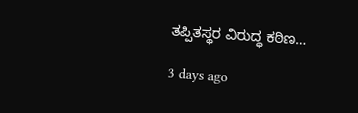ತಪ್ಪಿತಸ್ಥರ ವಿರುದ್ಧ ಕಠಿಣ…

3 days ago